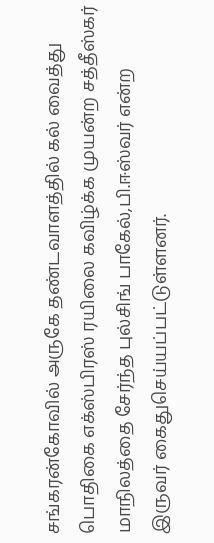சங்கரன்கோவில் அருகே தண்டவாளத்தில் கல் வைத்து பொதிகை எக்ஸ்பிரஸ் ரயிலை கவிழ்க்க முயன்ற சத்தீஸ்கர் மாநிலத்தை சேர்ந்த புல்சிங் பாகேல்,பி.ஈஸ்வர் என்ற இருவர் கைதுசெய்யப்பட்டுள்ளனர்.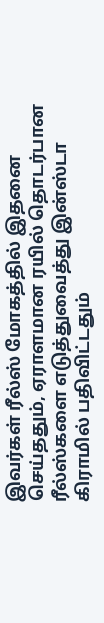இவர்கள் ரீல்ஸ் மோகத்தில் இதனை செய்ததும், ஏராளமான ரயில் தொடர்பான ரீல்ஸ்களை எடுத்துவைத்து இன்ஸ்டா கிராமில் பதிவிட்டதும்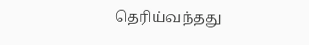தெரிய்வந்தது